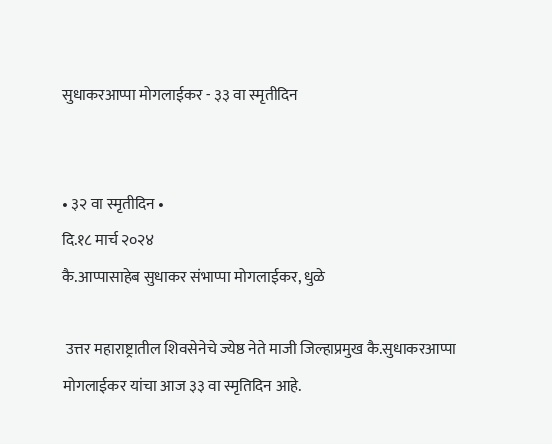सुधाकरआप्पा मोगलाईकर - ३३ वा स्मृतीदिन


• ३२ वा स्मृतीदिन •
दि.१८ मार्च २०२४
कै.आप्पासाहेब सुधाकर संभाप्पा मोगलाईकर, धुळे

 उत्तर महाराष्ट्रातील शिवसेनेचे ज्येष्ठ नेते माजी जिल्हाप्रमुख कै.सुधाकरआप्पा मोगलाईकर यांचा आज ३३ वा स्मृतिदिन आहे.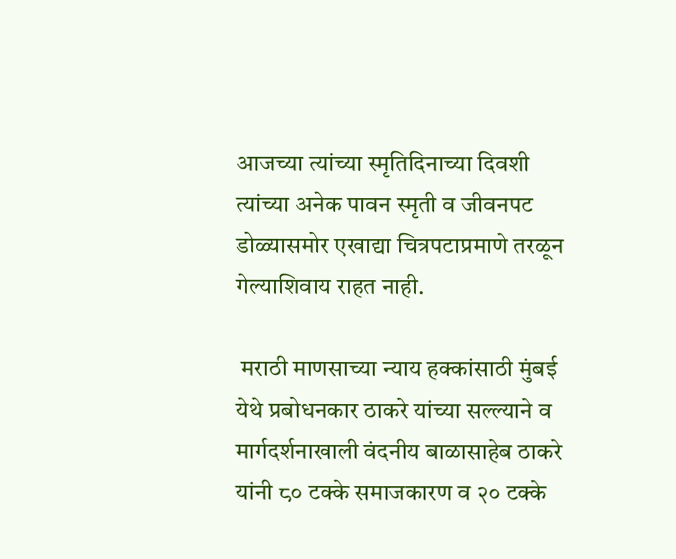आजच्या त्यांच्या स्मृतिदिनाच्या दिवशी त्यांच्या अनेक पावन स्मृती व जीवनपट डोळ्यासमोर एखाद्या चित्रपटाप्रमाणे तरळून गेल्याशिवाय राहत नाही.

 मराठी माणसाच्या न्याय हक्कांसाठी मुंबई येथे प्रबोधनकार ठाकरे यांच्या सल्ल्याने व मार्गदर्शनाखाली वंदनीय बाळासाहेब ठाकरे यांनी ८० टक्के समाजकारण व २० टक्के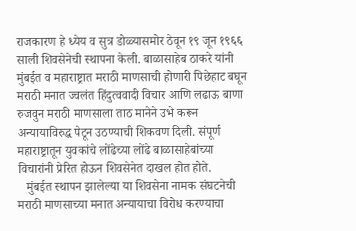राजकारण हे ध्येय व सुत्र डोळ्यासमोर ठेवून १९ जून १९६६ साली शिवसेनेची स्थापना केली. बाळासाहेब ठाकरे यांनी मुंबईत व महाराष्ट्रात मराठी माणसाची होणारी पिछेहाट बघून मराठी मनात ज्वलंत हिंदुत्ववादी विचार आणि लढाऊ बाणा रुजवुन मराठी माणसाला ताठ मानेने उभे करून अन्यायाविरुद्ध पेटून उठण्याची शिकवण दिली. संपूर्ण महाराष्ट्रातून युवकांचे लोंढेच्या लोंढे बाळासाहेबांच्या विचारांनी प्रेरित होऊन शिवसेनेत दाखल होत होते.
   मुंबईत स्थापन झालेल्या या शिवसेना नामक संघटनेची मराठी माणसाच्या मनात अन्यायाचा विरोध करण्याचा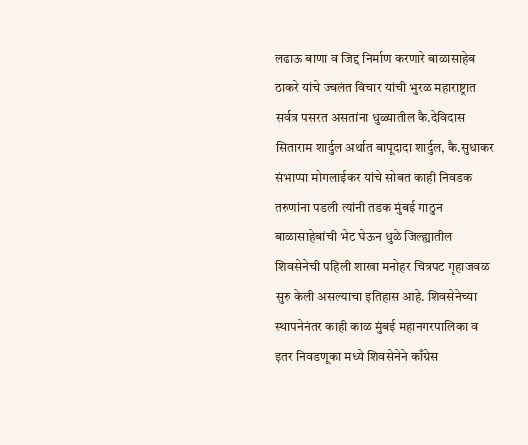लढाऊ बाणा व जिद्द निर्माण करणारे बाळासाहेब ठाकरे यांचे ज्वलंत विचार यांची भुरळ महाराष्ट्रात सर्वत्र पसरत असतांना धुळ्यातील कै.देविदास सिताराम शार्दुल अर्थात बापूदादा शार्दुल, कै.सुधाकर संभाप्पा मोगलाईकर यांचे सोबत काही निवडक तरुणांना पडली त्यांनी तडक मुंबई गाठुन बाळासाहेबांची भेट घेऊन धुळे जिल्ह्यातील शिवसेनेची पहिली शाखा मनोहर चित्रपट गृहाजवळ सुरु केली असल्याचा इतिहास आहे. शिवसेनेच्या स्थापनेनंतर काही काळ मुंबई महानगरपालिका व इतर निवडणूका मध्ये शिवसेनेने काँग्रेस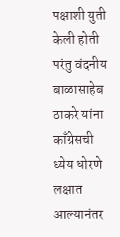पक्षाशी युती केली होती परंतु वंदनीय बाळासाहेब ठाकरे यांना काँग्रेसची ध्येय धोरणे लक्षात आल्यानंतर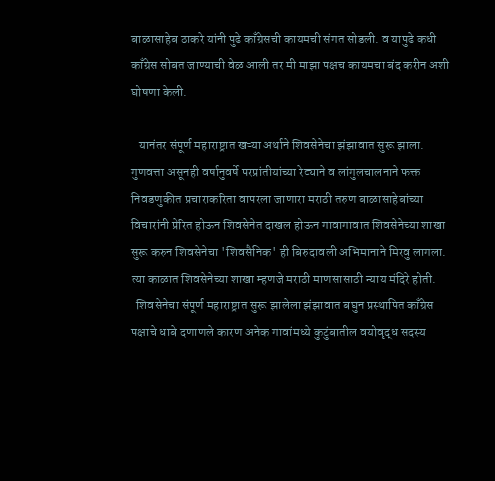बाळासाहेब ठाकरे यांनी पुढे काँग्रेसची कायमची संगत सोडली. व यापुढे कधी काँग्रेस सोबत जाण्याची वेळ आली तर मी माझा पक्षच कायमचा बंद करीन अशी घोषणा केली.

   यानंतर संपूर्ण महाराष्ट्रात खऱ्या अर्थाने शिवसेनेचा झंझावात सुरू झाला. गुणवत्ता असूनही वर्षानुवर्षे परप्रांतीयांच्या रेट्याने व लांगुलचालनाने फक्त निवडणुकीत प्रचाराकरिता वापरला जाणारा मराठी तरुण बाळासाहेबांच्या विचारांनी प्रेरित होऊन शिवसेनेत दाखल होऊन गावागावात शिवसेनेच्या शाखा सुरू करुन शिवसेनेचा 'शिवसैनिक' ही बिरुदावली अभिमानाने मिरवु लागला. त्या काळात शिवसेनेच्या शाखा म्हणजे मराठी माणसासाठी न्याय मंदिरे होती.
  शिवसेनेचा संपूर्ण महाराष्ट्रात सुरू झालेला झंझावात बघुन प्रस्थापित काँग्रेस पक्षाचे धाबे दणाणले कारण अनेक गावांमध्ये कुटुंबातील वयोवृद्ध सदस्य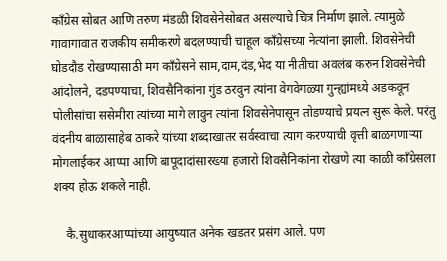काँग्रेस सोबत आणि तरुण मंडळी शिवसेनेसोबत असल्याचे चित्र निर्माण झाले. त्यामुळे गावागावात राजकीय समीकरणे बदलण्याची चाहूल काँग्रेसच्या नेत्यांना झाली. शिवसेनेची घोडदौड रोखण्यासाठी मग काँग्रेसने साम,दाम,दंड,भेद या नीतीचा अवलंब करुन शिवसेनेची आंदोलने, दडपण्याचा, शिवसैनिकांना गुंड ठरवुन त्यांना वेगवेगळ्या गुन्ह्यांमध्ये अडकवून पोलीसांचा ससेमीरा त्यांच्या मागे लावुन त्यांना शिवसेनेपासून तोडण्याचे प्रयत्न सुरू केले. परंतु वंदनीय बाळासाहेब ठाकरे यांच्या शब्दाखातर सर्वस्वाचा त्याग करण्याची वृत्ती बाळगणाऱ्या मोगलाईकर आप्पा आणि बापूदादांसारख्या हजारो शिवसैनिकांना रोखणे त्या काळी काँग्रेसला शक्य होऊ शकले नाही.

    कै.सुधाकरआप्पांच्या आयुष्यात अनेक खडतर प्रसंग आले. पण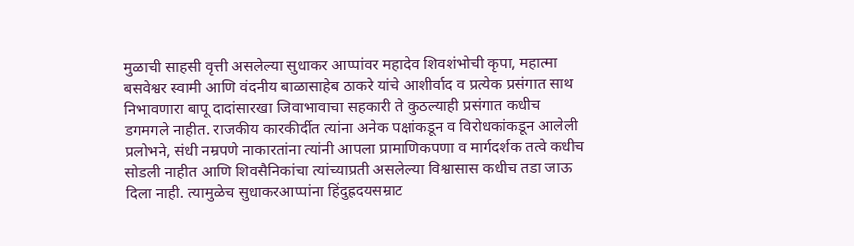मुळाची साहसी वृत्ती असलेल्या सुधाकर आप्पांवर महादेव शिवशंभोची कृपा, महात्मा बसवेश्वर स्वामी आणि वंदनीय बाळासाहेब ठाकरे यांचे आशीर्वाद व प्रत्येक प्रसंगात साथ निभावणारा बापू दादांसारखा जिवाभावाचा सहकारी ते कुठल्याही प्रसंगात कधीच डगमगले नाहीत. राजकीय कारकीर्दीत त्यांना अनेक पक्षांकडून व विरोधकांकडून आलेली प्रलोभने, संधी नम्रपणे नाकारतांना त्यांनी आपला प्रामाणिकपणा व मार्गदर्शक तत्वे कधीच सोडली नाहीत आणि शिवसैनिकांचा त्यांच्याप्रती असलेल्या विश्वासास कधीच तडा जाऊ दिला नाही. त्यामुळेच सुधाकरआप्पांना हिंदुह्रदयसम्राट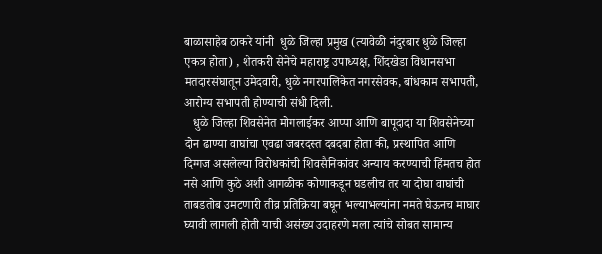बाळासाहेब ठाकरे यांनी  धुळे जिल्हा प्रमुख (त्यावेळी नंदुरबार धुळे जिल्हा एकत्र होता) , शेतकरी सेनेचे महाराष्ट्र उपाध्यक्ष, शिंदखेडा विधानसभा मतदारसंघातून उमेदवारी, धुळे नगरपालिकेत नगरसेवक, बांधकाम सभापती, आरोग्य सभापती होण्याची संधी दिली.
   धुळे जिल्हा शिवसेनेत मोगलाईकर आप्पा आणि बापूदादा या शिवसेनेच्या दोन ढाण्या वाघांचा एवढा जबरदस्त दबदबा होता की, प्रस्थापित आणि दिग्गज असलेल्या विरोधकांची शिवसैनिकांवर अन्याय करण्याची हिंमतच होत नसे आणि कुठे अशी आगळीक कोणाकडून घडलीच तर या दोघा वाघांची ताबडतोब उमटणारी तीव्र प्रतिक्रिया बघून भल्याभल्यांना नमते घेऊनच माघार घ्यावी लागली होती याची असंख्य उदाहरणे मला त्यांचे सोबत सामान्य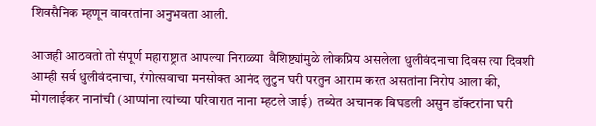शिवसैनिक म्हणून वावरतांना अनुभवता आली.

आजही आठवतो तो संपूर्ण महाराष्ट्रात आपल्या निराळ्या  वैशिष्ट्यांमुळे लोकप्रिय असलेला धुलीवंदनाचा दिवस त्या दिवशी आम्ही सर्व धुलीवंदनाचा, रंगोत्सवाचा मनसोक्त आनंद लुटुन घरी परतुन आराम करत असतांना निरोप आला की, मोगलाईकर नानांची (आप्पांना त्यांच्या परिवारात नाना म्हटले जाई)  तब्येत अचानक बिघडली असुन डॉक्टरांना घरी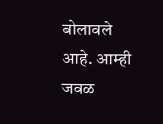बोलावले आहे. आम्ही जवळ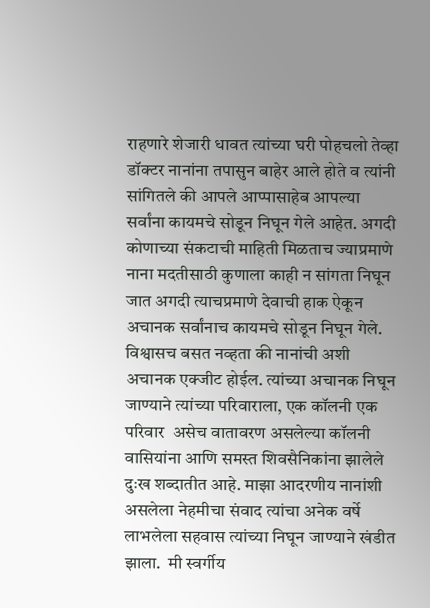राहणारे शेजारी धावत त्यांच्या घरी पोहचलो तेव्हा डॉक्टर नानांना तपासुन बाहेर आले होते व त्यांनी सांगितले की आपले आप्पासाहेब आपल्या सर्वांना कायमचे सोडून निघून गेले आहेत. अगदी कोणाच्या संकटाची माहिती मिळताच ज्याप्रमाणे नाना मदतीसाठी कुणाला काही न सांगता निघून जात अगदी त्याचप्रमाणे देवाची हाक ऐकून अचानक सर्वांनाच कायमचे सोडून निघून गेले. विश्वासच बसत नव्हता की नानांची अशी अचानक एक्जीट होईल. त्यांच्या अचानक निघून जाण्याने त्यांच्या परिवाराला, एक कॉलनी एक परिवार  असेच वातावरण असलेल्या कॉलनी वासियांना आणि समस्त शिवसैनिकांना झालेले दुःख शब्दातीत आहे. माझा आदरणीय नानांशी असलेला नेहमीचा संवाद त्यांचा अनेक वर्षे लाभलेला सहवास त्यांच्या निघून जाण्याने खंडीत झाला.  मी स्वर्गीय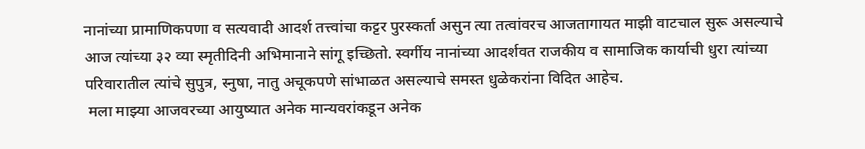नानांच्या प्रामाणिकपणा व सत्यवादी आदर्श तत्त्वांचा कट्टर पुरस्कर्ता असुन त्या तत्वांवरच आजतागायत माझी वाटचाल सुरू असल्याचे आज त्यांच्या ३२ व्या स्मृतीदिनी अभिमानाने सांगू इच्छितो. स्वर्गीय नानांच्या आदर्शवत राजकीय व सामाजिक कार्याची धुरा त्यांच्या परिवारातील त्यांचे सुपुत्र, स्नुषा, नातु अचूकपणे सांभाळत असल्याचे समस्त धुळेकरांना विदित आहेच.
 मला माझ्या आजवरच्या आयुष्यात अनेक मान्यवरांकडून अनेक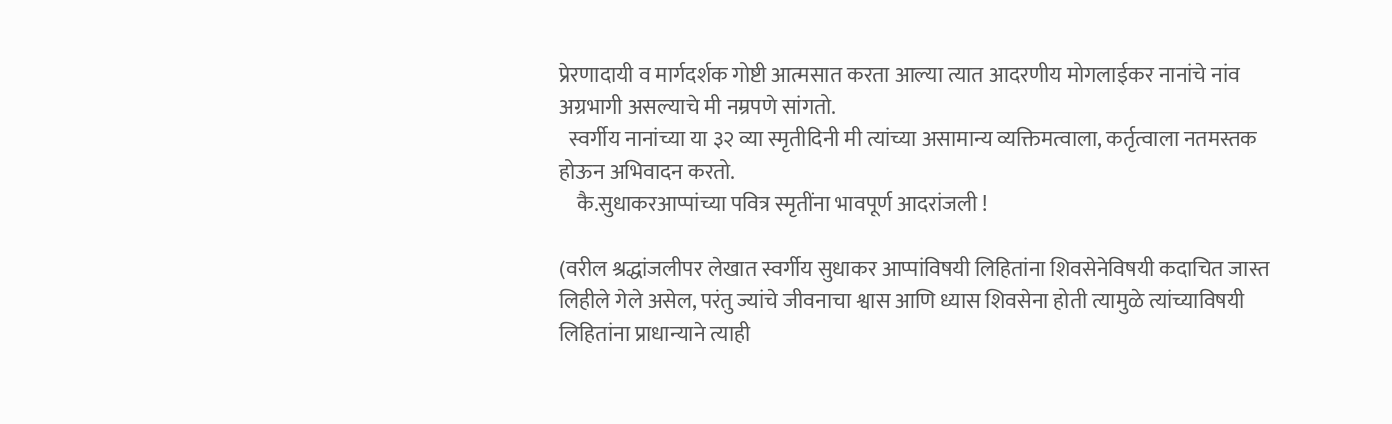प्रेरणादायी व मार्गदर्शक गोष्टी आत्मसात करता आल्या त्यात आदरणीय मोगलाईकर नानांचे नांव अग्रभागी असल्याचे मी नम्रपणे सांगतो.
  स्वर्गीय नानांच्या या ३२ व्या स्मृतीदिनी मी त्यांच्या असामान्य व्यक्तिमत्वाला, कर्तृत्वाला नतमस्तक होऊन अभिवादन करतो.
    कै.सुधाकरआप्पांच्या पवित्र स्मृतींना भावपूर्ण आदरांजली !

(वरील श्रद्धांजलीपर लेखात स्वर्गीय सुधाकर आप्पांविषयी लिहितांना शिवसेनेविषयी कदाचित जास्त लिहीले गेले असेल, परंतु ज्यांचे जीवनाचा श्वास आणि ध्यास शिवसेना होती त्यामुळे त्यांच्याविषयी लिहितांना प्राधान्याने त्याही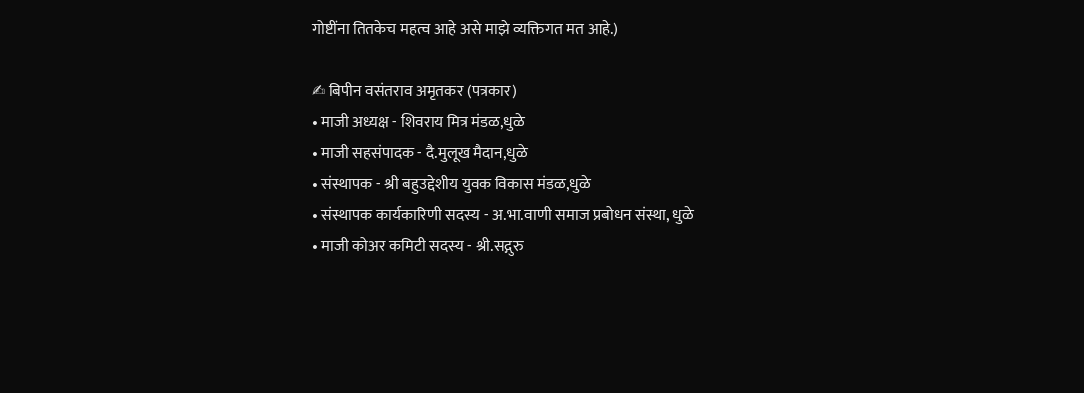गोष्टींना तितकेच महत्व आहे असे माझे व्यक्तिगत मत आहे.)

✍ बिपीन वसंतराव अमृतकर (पत्रकार)
• माजी अध्यक्ष - शिवराय मित्र मंडळ,धुळे
• माजी सहसंपादक - दै.मुलूख मैदान,धुळे
• संस्थापक - श्री बहुउद्देशीय युवक विकास मंडळ,धुळे
• संस्थापक कार्यकारिणी सदस्य - अ.भा.वाणी समाज प्रबोधन संस्था, धुळे
• माजी कोअर कमिटी सदस्य - श्री.सद्गुरु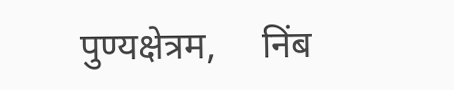पुण्यक्षेत्रम,     निंब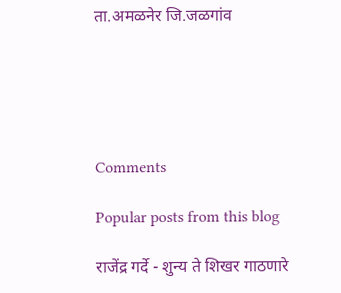ता.अमळनेर जि.जळगांव





Comments

Popular posts from this blog

राजेंद्र गर्दे - शुन्य ते शिखर गाठणारे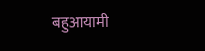बहुआयामी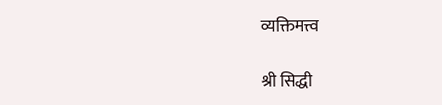व्यक्तिमत्त्व

श्री सिद्धी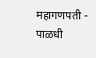महागणपती - पाळधी